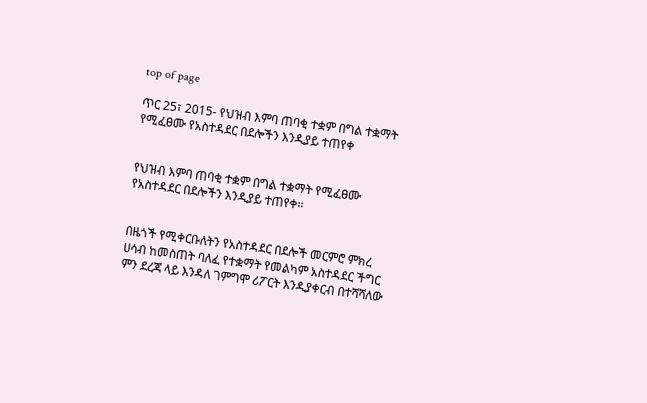top of page

ጥር 25፣ 2015- የህዝብ እምባ ጠባቂ ተቋም በግል ተቋማት የሚፈፀሙ የአስተዳደር በደሎችን እንዲያይ ተጠየቀ


የህዝብ እምባ ጠባቂ ተቋም በግል ተቋማት የሚፈፀሙ የአስተዳደር በደሎችን እንዲያይ ተጠየቀ፡፡


በዜጎች የሚቀርቡለትን የአስተዳደር በደሎች መርምሮ ምክረ ሀሳብ ከመስጠት ባለፈ የተቋማት የመልካም አስተዳደር ችግር ምን ደረጃ ላይ እንዳለ ገምግሞ ሪፖርት እንዲያቀርብ በተሻሻለው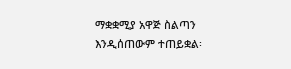ማቋቋሚያ አዋጅ ስልጣን እንዲሰጠውም ተጠይቋል፡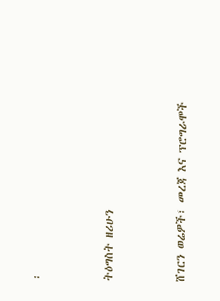፡


ትዕግስት ዘሪሁን


ሸገርን ወሬዎች፣ መረጃ እና ፕሮግራሞች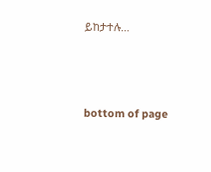ይከታተሉ…




bottom of page